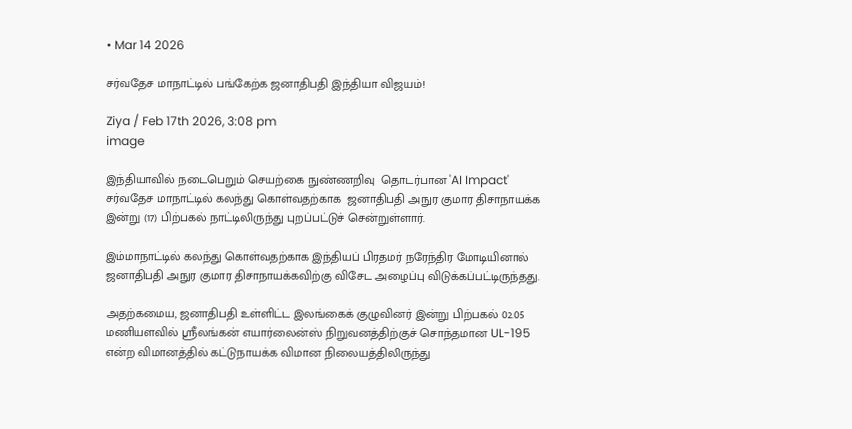• Mar 14 2026

சர்வதேச மாநாட்டில் பங்கேற்க ஜனாதிபதி இந்தியா விஜயம்!

Ziya / Feb 17th 2026, 3:08 pm
image

இந்தியாவில் நடைபெறும் செயற்கை நுண்ணறிவு  தொடர்பான 'AI Impact' சர்வதேச மாநாட்டில் கலந்து கொள்வதற்காக  ஜனாதிபதி அநுர குமார திசாநாயக்க இன்று (17) பிற்பகல் நாட்டிலிருந்து புறப்பட்டுச் சென்றுள்ளார்.

இம்மாநாட்டில் கலந்து கொள்வதற்காக இந்தியப் பிரதமர் நரேந்திர மோடியினால் ஜனாதிபதி அநுர குமார திசாநாயக்கவிற்கு விசேட அழைப்பு விடுக்கப்பட்டிருந்தது.

அதற்கமைய, ஜனாதிபதி உள்ளிட்ட இலங்கைக் குழுவினர் இன்று பிற்பகல் 02.05 மணியளவில் ஸ்ரீலங்கன் எயார்லைன்ஸ் நிறுவனத்திற்குச் சொந்தமான UL-195 என்ற விமானத்தில் கட்டுநாயக்க விமான நிலையத்திலிருந்து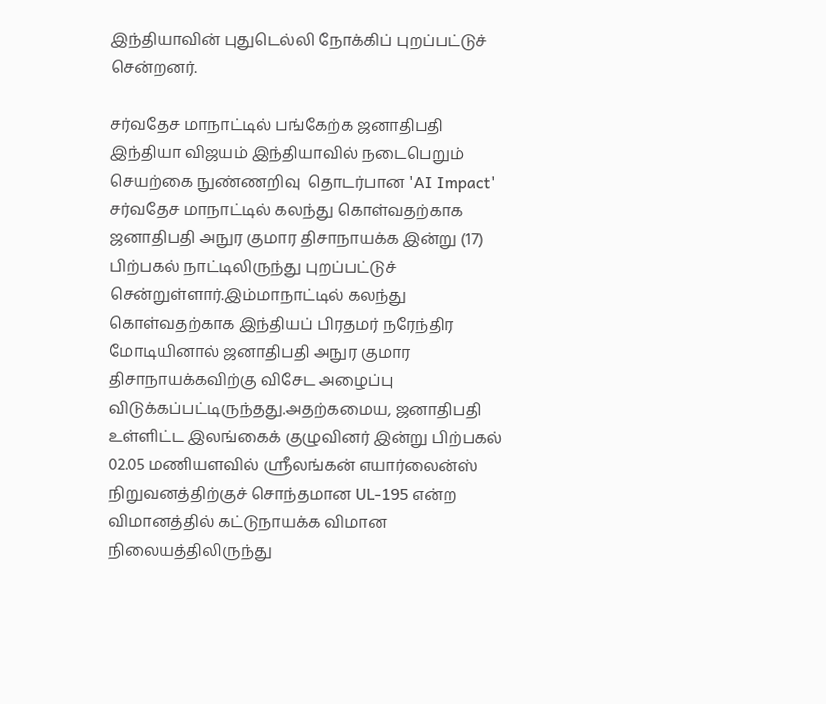இந்தியாவின் புதுடெல்லி நோக்கிப் புறப்பட்டுச் சென்றனர்.

சர்வதேச மாநாட்டில் பங்கேற்க ஜனாதிபதி இந்தியா விஜயம் இந்தியாவில் நடைபெறும் செயற்கை நுண்ணறிவு  தொடர்பான 'AI Impact' சர்வதேச மாநாட்டில் கலந்து கொள்வதற்காக  ஜனாதிபதி அநுர குமார திசாநாயக்க இன்று (17) பிற்பகல் நாட்டிலிருந்து புறப்பட்டுச் சென்றுள்ளார்.இம்மாநாட்டில் கலந்து கொள்வதற்காக இந்தியப் பிரதமர் நரேந்திர மோடியினால் ஜனாதிபதி அநுர குமார திசாநாயக்கவிற்கு விசேட அழைப்பு விடுக்கப்பட்டிருந்தது.அதற்கமைய, ஜனாதிபதி உள்ளிட்ட இலங்கைக் குழுவினர் இன்று பிற்பகல் 02.05 மணியளவில் ஸ்ரீலங்கன் எயார்லைன்ஸ் நிறுவனத்திற்குச் சொந்தமான UL-195 என்ற விமானத்தில் கட்டுநாயக்க விமான நிலையத்திலிருந்து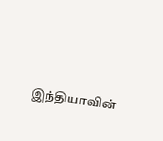இந்தியாவின்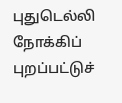புதுடெல்லி நோக்கிப் புறப்பட்டுச்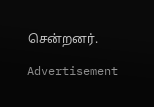சென்றனர்.

Advertisement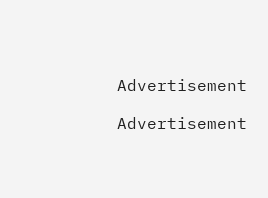Advertisement

Advertisement